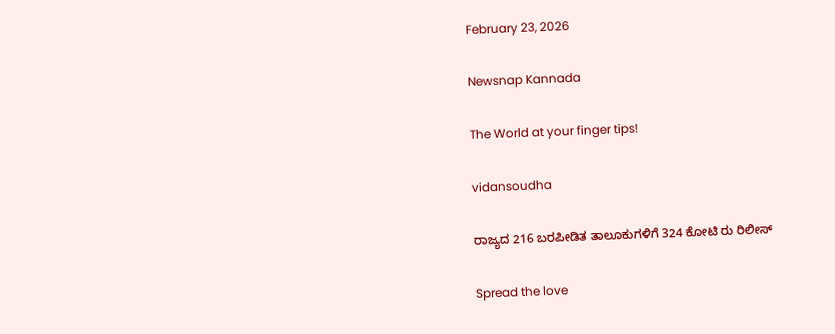February 23, 2026

Newsnap Kannada

The World at your finger tips!

vidansoudha

ರಾಜ್ಯದ 216 ಬರಪೀಡಿತ ತಾಲೂಕುಗಳಿಗೆ 324 ಕೋಟಿ ರು ರಿಲೀಸ್

Spread the love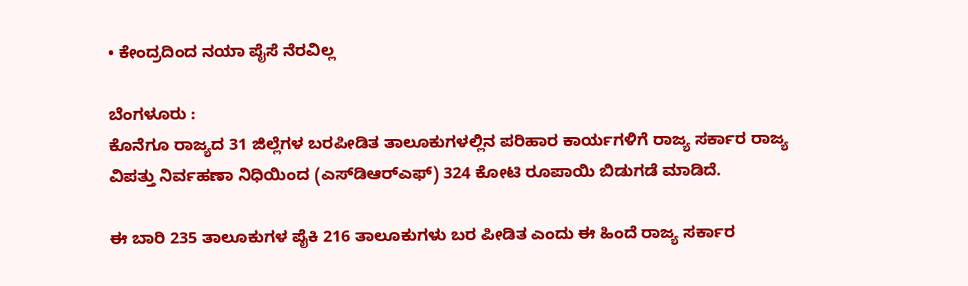• ಕೇಂದ್ರದಿಂದ ನಯಾ ಪೈಸೆ ನೆರವಿಲ್ಲ

ಬೆಂಗಳೂರು :
ಕೊನೆಗೂ ರಾಜ್ಯದ 31 ಜಿಲ್ಲೆಗಳ ಬರಪೀಡಿತ ತಾಲೂಕುಗಳಲ್ಲಿನ ಪರಿಹಾರ ಕಾರ್ಯಗಳಿಗೆ ರಾಜ್ಯ ಸರ್ಕಾರ ರಾಜ್ಯ ವಿಪತ್ತು ನಿರ್ವಹಣಾ ನಿಧಿಯಿಂದ (ಎಸ್‌ಡಿಆರ್‌ಎಫ್) 324 ಕೋಟಿ ರೂಪಾಯಿ ಬಿಡುಗಡೆ ಮಾಡಿದೆ.

ಈ ಬಾರಿ 235 ತಾಲೂಕುಗಳ ಪೈಕಿ 216 ತಾಲೂಕುಗಳು ಬರ ಪೀಡಿತ ಎಂದು ಈ ಹಿಂದೆ ರಾಜ್ಯ ಸರ್ಕಾರ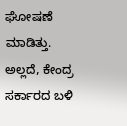ಘೋಷಣೆ ಮಾಡಿತ್ತು. ಅಲ್ಲದೆ, ಕೇಂದ್ರ ಸರ್ಕಾರದ ಬಳಿ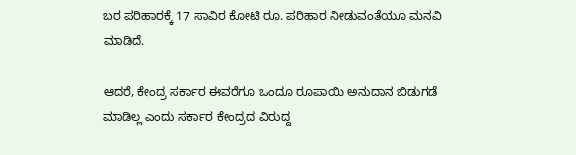ಬರ ಪರಿಹಾರಕ್ಕೆ 17 ಸಾವಿರ ಕೋಟಿ ರೂ. ಪರಿಹಾರ ನೀಡುವಂತೆಯೂ ಮನವಿ ಮಾಡಿದೆ.

ಆದರೆ, ಕೇಂದ್ರ ಸರ್ಕಾರ ಈವರೆಗೂ ಒಂದೂ ರೂಪಾಯಿ ಅನುದಾನ ಬಿಡುಗಡೆ ಮಾಡಿಲ್ಲ ಎಂದು ಸರ್ಕಾರ ಕೇಂದ್ರದ ವಿರುದ್ದ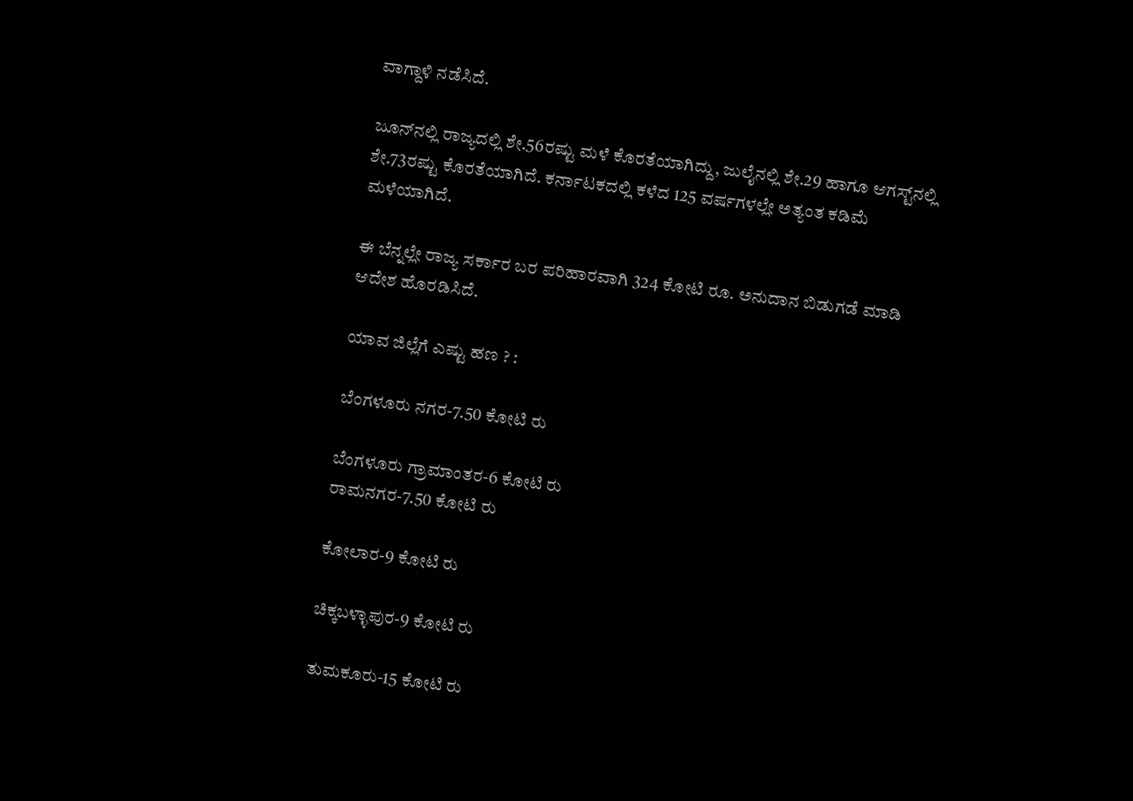ವಾಗ್ದಾಳಿ ನಡೆಸಿದೆ.

ಜೂನ್‌ನಲ್ಲಿ ರಾಜ್ಯದಲ್ಲಿ ಶೇ.56ರಷ್ಟು ಮಳೆ ಕೊರತೆಯಾಗಿದ್ದು, ಜುಲೈನಲ್ಲಿ ಶೇ.29 ಹಾಗೂ ಆಗಸ್ಟ್‌ನಲ್ಲಿ ಶೇ.73ರಷ್ಟು ಕೊರತೆಯಾಗಿದೆ. ಕರ್ನಾಟಕದಲ್ಲಿ ಕಳೆದ 125 ವರ್ಷಗಳಲ್ಲೇ ಅತ್ಯಂತ ಕಡಿಮೆ ಮಳೆಯಾಗಿದೆ.

ಈ ಬೆನ್ನಲ್ಲೇ ರಾಜ್ಯ ಸರ್ಕಾರ ಬರ ಪರಿಹಾರವಾಗಿ 324 ಕೋಟಿ ರೂ. ಅನುದಾನ ಬಿಡುಗಡೆ ಮಾಡಿ ಆದೇಶ ಹೊರಡಿಸಿದೆ.

ಯಾವ ಜಿಲ್ಲೆಗೆ ಎಷ್ಟು ಹಣ ? :

ಬೆಂಗಳೂರು ನಗರ-7.50 ಕೋಟಿ ರು

ಬೆಂಗಳೂರು ಗ್ರಾಮಾಂತರ-6 ಕೋಟಿ ರು
ರಾಮನಗರ-7.50 ಕೋಟಿ ರು

ಕೋಲಾರ-9 ಕೋಟಿ ರು

ಚಿಕ್ಕಬಳ್ಳಾಪುರ-9 ಕೋಟಿ ರು

ತುಮಕೂರು-15 ಕೋಟಿ ರು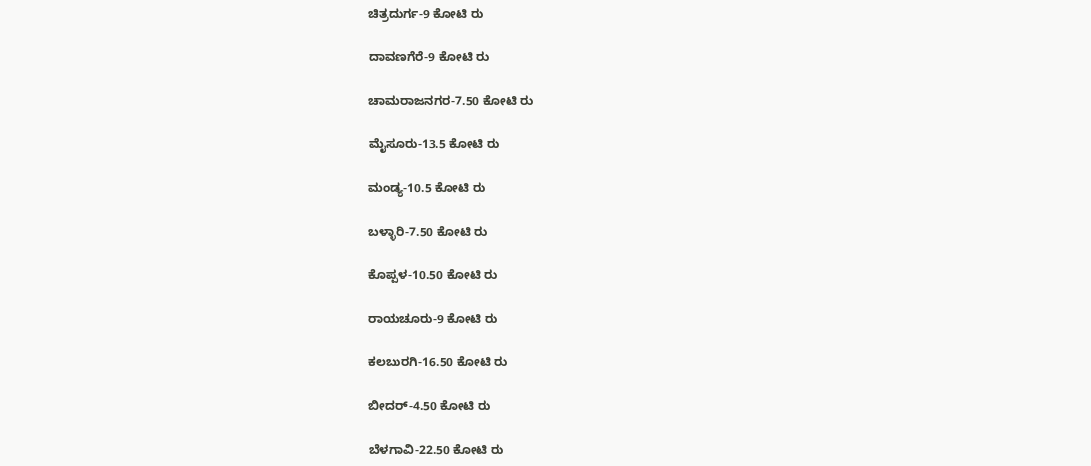ಚಿತ್ರದುರ್ಗ-9 ಕೋಟಿ ರು

ದಾವಣಗೆರೆ-9 ಕೋಟಿ ರು

ಚಾಮರಾಜನಗರ-7.50 ಕೋಟಿ ರು

ಮೈಸೂರು-13.5 ಕೋಟಿ ರು

ಮಂಡ್ಯ-10.5 ಕೋಟಿ ರು

ಬಳ್ಳಾರಿ-7.50 ಕೋಟಿ ರು

ಕೊಪ್ಪಳ-10.50 ಕೋಟಿ ರು

ರಾಯಚೂರು-9 ಕೋಟಿ ರು

ಕಲಬುರಗಿ-16.50 ಕೋಟಿ ರು

ಬೀದರ್-4.50 ಕೋಟಿ ರು

ಬೆಳಗಾವಿ-22.50 ಕೋಟಿ ರು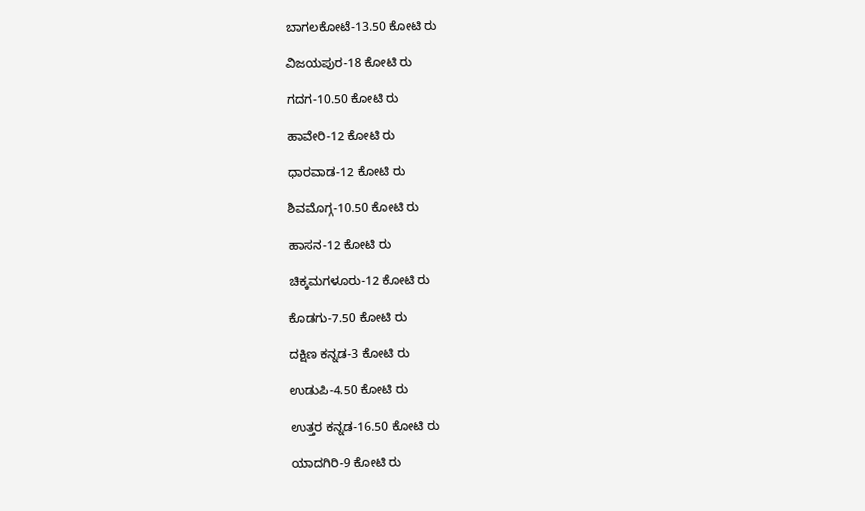ಬಾಗಲಕೋಟೆ-13.50 ಕೋಟಿ ರು

ವಿಜಯಪುರ-18 ಕೋಟಿ ರು

ಗದಗ-10.50 ಕೋಟಿ ರು

ಹಾವೇರಿ-12 ಕೋಟಿ ರು

ಧಾರವಾಡ-12 ಕೋಟಿ ರು

ಶಿವಮೊಗ್ಗ-10.50 ಕೋಟಿ ರು

ಹಾಸನ-12 ಕೋಟಿ ರು

ಚಿಕ್ಕಮಗಳೂರು-12 ಕೋಟಿ ರು

ಕೊಡಗು-7.50 ಕೋಟಿ ರು

ದಕ್ಷಿಣ ಕನ್ನಡ-3 ಕೋಟಿ ರು

ಉಡುಪಿ-4.50 ಕೋಟಿ ರು

ಉತ್ತರ ಕನ್ನಡ-16.50 ಕೋಟಿ ರು

ಯಾದಗಿರಿ-9 ಕೋಟಿ ರು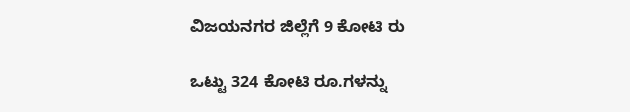ವಿಜಯನಗರ ಜಿಲ್ಲೆಗೆ 9 ಕೋಟಿ ರು

ಒಟ್ಟು 324 ಕೋಟಿ ರೂ.ಗಳನ್ನು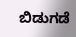ಬಿಡುಗಡೆ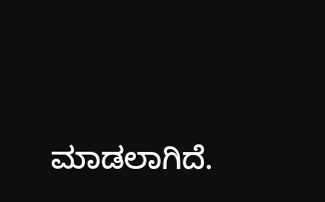ಮಾಡಲಾಗಿದೆ.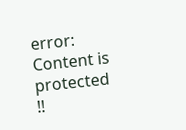error: Content is protected !!